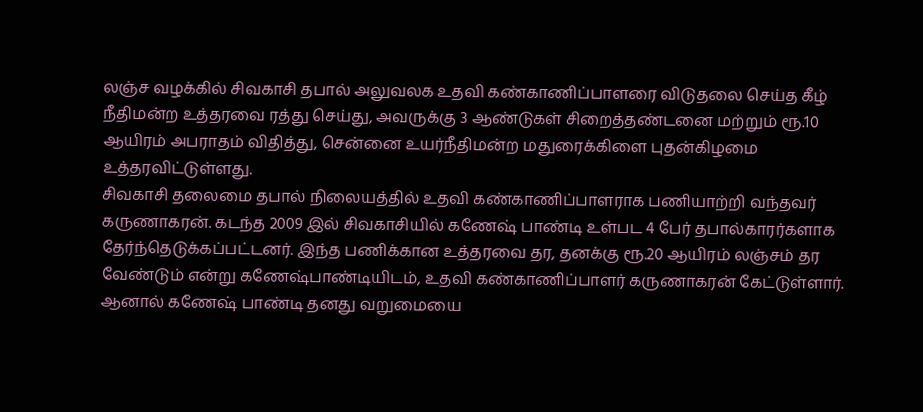லஞ்ச வழக்கில் சிவகாசி தபால் அலுவலக உதவி கண்காணிப்பாளரை விடுதலை செய்த கீழ் நீதிமன்ற உத்தரவை ரத்து செய்து, அவருக்கு 3 ஆண்டுகள் சிறைத்தண்டனை மற்றும் ரூ.10 ஆயிரம் அபராதம் விதித்து, சென்னை உயர்நீதிமன்ற மதுரைக்கிளை புதன்கிழமை உத்தரவிட்டுள்ளது.
சிவகாசி தலைமை தபால் நிலையத்தில் உதவி கண்காணிப்பாளராக பணியாற்றி வந்தவர் கருணாகரன். கடந்த 2009 இல் சிவகாசியில் கணேஷ் பாண்டி உள்பட 4 பேர் தபால்காரர்களாக தேர்ந்தெடுக்கப்பட்டனர். இந்த பணிக்கான உத்தரவை தர, தனக்கு ரூ.20 ஆயிரம் லஞ்சம் தர வேண்டும் என்று கணேஷ்பாண்டியிடம், உதவி கண்காணிப்பாளர் கருணாகரன் கேட்டுள்ளார். ஆனால் கணேஷ் பாண்டி தனது வறுமையை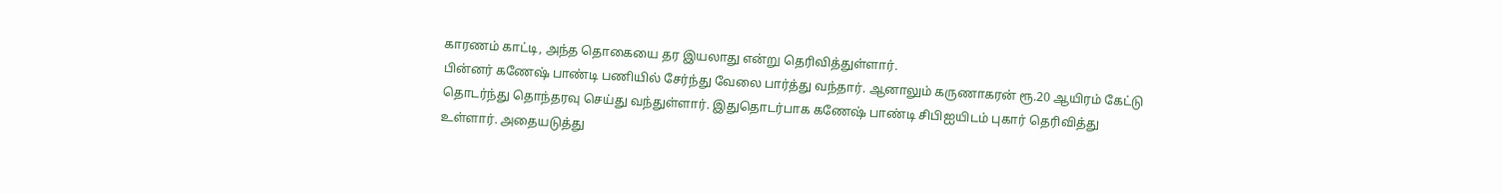காரணம் காட்டி, அந்த தொகையை தர இயலாது என்று தெரிவித்துள்ளார்.
பின்னர் கணேஷ் பாண்டி பணியில் சேர்ந்து வேலை பார்த்து வந்தார். ஆனாலும் கருணாகரன் ரூ.20 ஆயிரம் கேட்டு தொடர்ந்து தொந்தரவு செய்து வந்துள்ளார். இதுதொடர்பாக கணேஷ் பாண்டி சிபிஐயிடம் புகார் தெரிவித்து உள்ளார். அதையடுத்து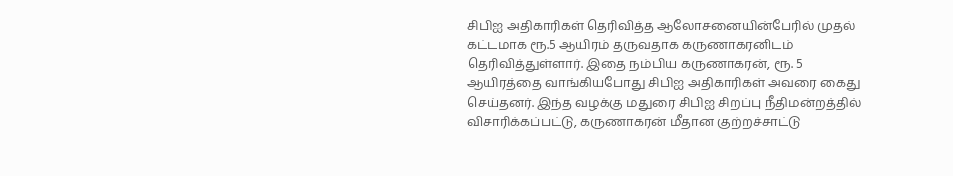சிபிஐ அதிகாரிகள் தெரிவித்த ஆலோசனையின்பேரில் முதல் கட்டமாக ரூ.5 ஆயிரம் தருவதாக கருணாகரனிடம் தெரிவித்துள்ளார். இதை நம்பிய கருணாகரன், ரூ. 5 ஆயிரத்தை வாங்கியபோது சிபிஐ அதிகாரிகள் அவரை கைது செய்தனர். இந்த வழக்கு மதுரை சிபிஐ சிறப்பு நீதிமன்றத்தில் விசாரிக்கப்பட்டு, கருணாகரன் மீதான குற்றச்சாட்டு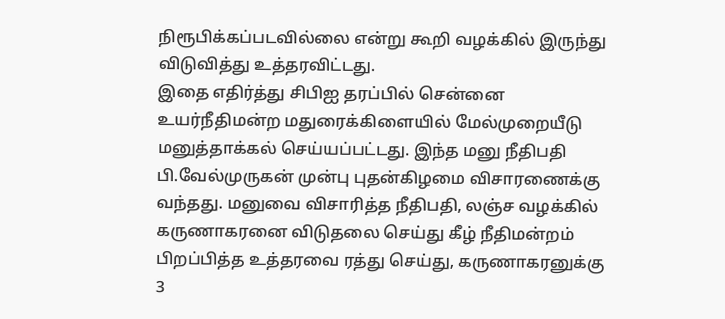நிரூபிக்கப்படவில்லை என்று கூறி வழக்கில் இருந்து விடுவித்து உத்தரவிட்டது.
இதை எதிர்த்து சிபிஐ தரப்பில் சென்னை உயர்நீதிமன்ற மதுரைக்கிளையில் மேல்முறையீடு மனுத்தாக்கல் செய்யப்பட்டது. இந்த மனு நீதிபதி பி.வேல்முருகன் முன்பு புதன்கிழமை விசாரணைக்கு வந்தது. மனுவை விசாரித்த நீதிபதி, லஞ்ச வழக்கில் கருணாகரனை விடுதலை செய்து கீழ் நீதிமன்றம் பிறப்பித்த உத்தரவை ரத்து செய்து, கருணாகரனுக்கு 3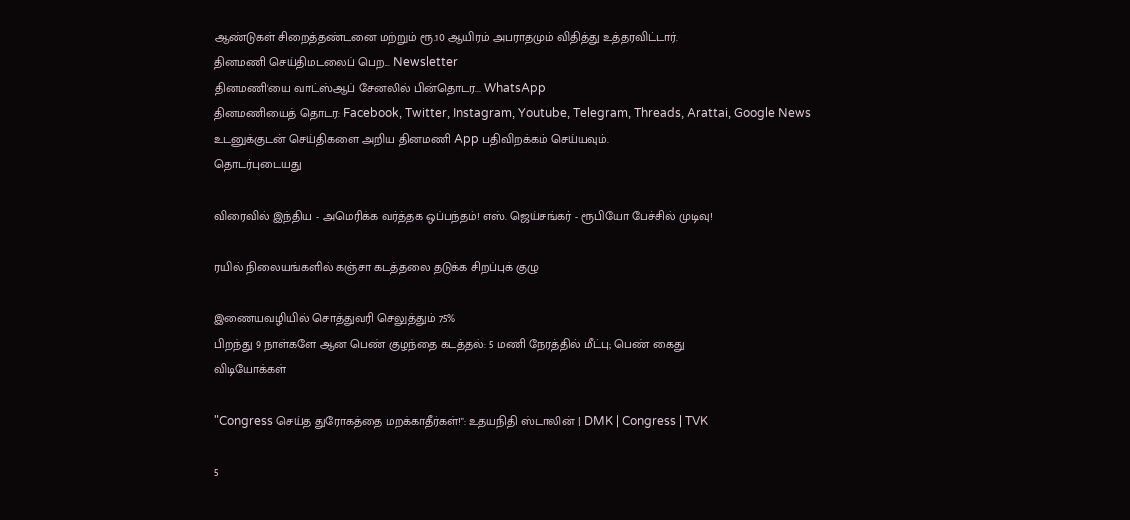ஆண்டுகள் சிறைத்தண்டனை மற்றும் ரூ.10 ஆயிரம் அபராதமும் விதித்து உத்தரவிட்டார்.
தினமணி செய்திமடலைப் பெற... Newsletter
தினமணி'யை வாட்ஸ்ஆப் சேனலில் பின்தொடர... WhatsApp
தினமணியைத் தொடர: Facebook, Twitter, Instagram, Youtube, Telegram, Threads, Arattai, Google News
உடனுக்குடன் செய்திகளை அறிய தினமணி App பதிவிறக்கம் செய்யவும்.
தொடர்புடையது

விரைவில் இந்திய - அமெரிக்க வர்த்தக ஒப்பந்தம்! எஸ். ஜெய்சங்கர் - ரூபியோ பேச்சில் முடிவு!

ரயில் நிலையங்களில் கஞ்சா கடத்தலை தடுக்க சிறப்புக் குழு

இணையவழியில் சொத்துவரி செலுத்தும் 75%
பிறந்து 9 நாள்களே ஆன பெண் குழந்தை கடத்தல்: 5 மணி நேரத்தில் மீட்பு; பெண் கைது
விடியோக்கள்

"Congress செய்த துரோகத்தை மறக்காதீர்கள்!": உதயநிதி ஸ்டாலின் | DMK | Congress | TVK

5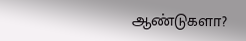ஆண்டுகளா?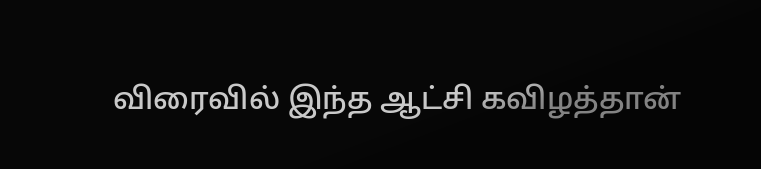விரைவில் இந்த ஆட்சி கவிழத்தான்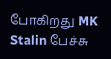போகிறது MK Stalin பேச்சு